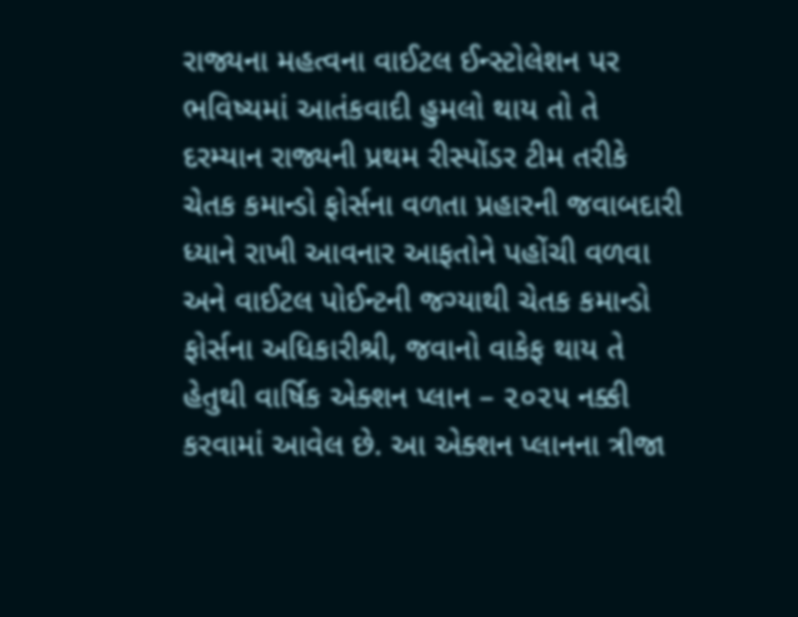રાજ્યના મહત્વના વાઈટલ ઈન્સ્ટોલેશન પર ભવિષ્યમાં આતંકવાદી હુમલો થાય તો તે દરમ્યાન રાજ્યની પ્રથમ રીસ્પોંડર ટીમ તરીકે ચેતક કમાન્ડો ફોર્સના વળતા પ્રહારની જવાબદારી ધ્યાને રાખી આવનાર આફતોને પહોંચી વળવા અને વાઈટલ પોઈન્ટની જગ્યાથી ચેતક કમાન્ડો ફોર્સના અધિકારીશ્રી, જવાનો વાકેફ થાય તે હેતુથી વાર્ષિક એક્શન પ્લાન – ૨૦૨૫ નક્કી કરવામાં આવેલ છે. આ એક્શન પ્લાનના ત્રીજા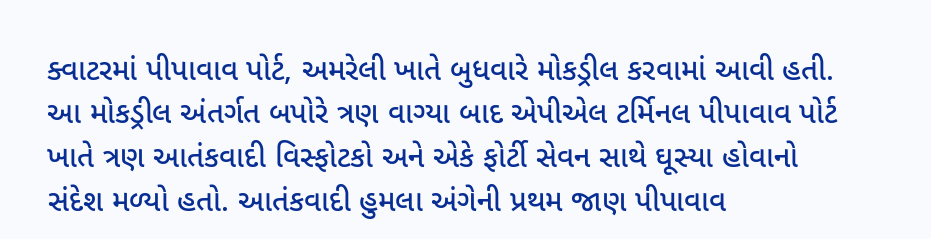ક્વાટરમાં પીપાવાવ પોર્ટ, અમરેલી ખાતે બુધવારે મોકડ્રીલ કરવામાં આવી હતી.
આ મોકડ્રીલ અંતર્ગત બપોરે ત્રણ વાગ્યા બાદ એપીએલ ટર્મિનલ પીપાવાવ પોર્ટ ખાતે ત્રણ આતંકવાદી વિસ્ફોટકો અને એકે ફોર્ટી સેવન સાથે ઘૂસ્યા હોવાનો સંદેશ મળ્યો હતો. આતંકવાદી હુમલા અંગેની પ્રથમ જાણ પીપાવાવ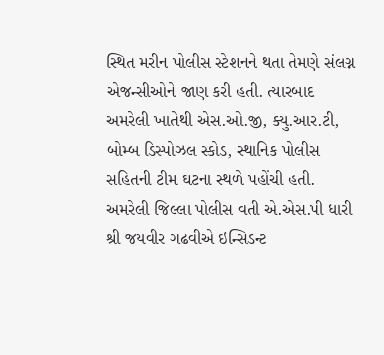સ્થિત મરીન પોલીસ સ્ટેશનને થતા તેમણે સંલગ્ન એજન્સીઓને જાણ કરી હતી. ત્યારબાદ અમરેલી ખાતેથી એસ.ઓ.જી, ક્યુ.આર.ટી, બોમ્બ ડિસ્પોઝલ સ્કોડ, સ્થાનિક પોલીસ સહિતની ટીમ ઘટના સ્થળે પહોંચી હતી.
અમરેલી જિલ્લા પોલીસ વતી એ.એસ.પી ધારી શ્રી જયવીર ગઢવીએ ઇન્સિડન્ટ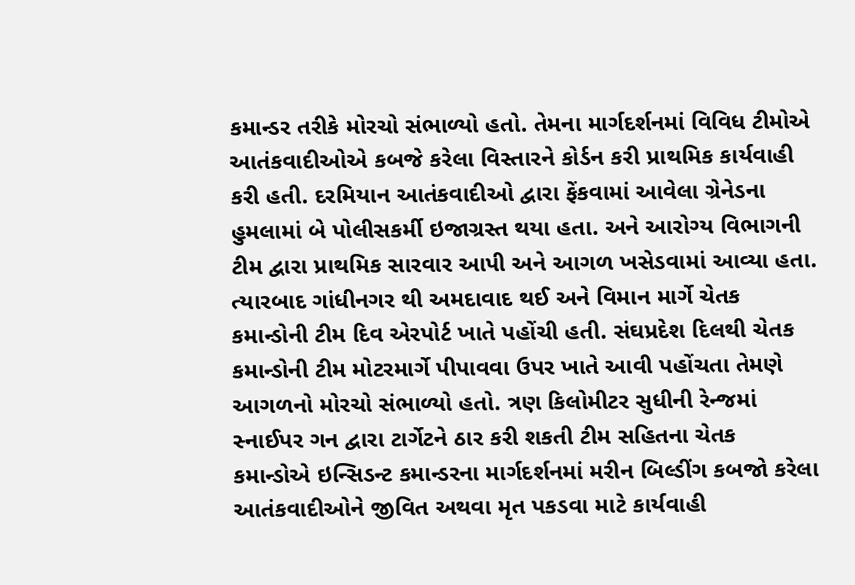કમાન્ડર તરીકે મોરચો સંભાળ્યો હતો. તેમના માર્ગદર્શનમાં વિવિધ ટીમોએ આતંકવાદીઓએ કબજે કરેલા વિસ્તારને કોર્ડન કરી પ્રાથમિક કાર્યવાહી કરી હતી. દરમિયાન આતંકવાદીઓ દ્વારા ફેંકવામાં આવેલા ગ્રેનેડના હુમલામાં બે પોલીસકર્મી ઇજાગ્રસ્ત થયા હતા. અને આરોગ્ય વિભાગની ટીમ દ્વારા પ્રાથમિક સારવાર આપી અને આગળ ખસેડવામાં આવ્યા હતા.
ત્યારબાદ ગાંધીનગર થી અમદાવાદ થઈ અને વિમાન માર્ગે ચેતક કમાન્ડોની ટીમ દિવ એરપોર્ટ ખાતે પહોંચી હતી. સંઘપ્રદેશ દિલથી ચેતક કમાન્ડોની ટીમ મોટરમાર્ગે પીપાવવા ઉપર ખાતે આવી પહોંચતા તેમણે આગળનો મોરચો સંભાળ્યો હતો. ત્રણ કિલોમીટર સુધીની રેન્જમાં સ્નાઈપર ગન દ્વારા ટાર્ગેટને ઠાર કરી શકતી ટીમ સહિતના ચેતક કમાન્ડોએ ઇન્સિડન્ટ કમાન્ડરના માર્ગદર્શનમાં મરીન બિલ્ડીંગ કબજો કરેલા આતંકવાદીઓને જીવિત અથવા મૃત પકડવા માટે કાર્યવાહી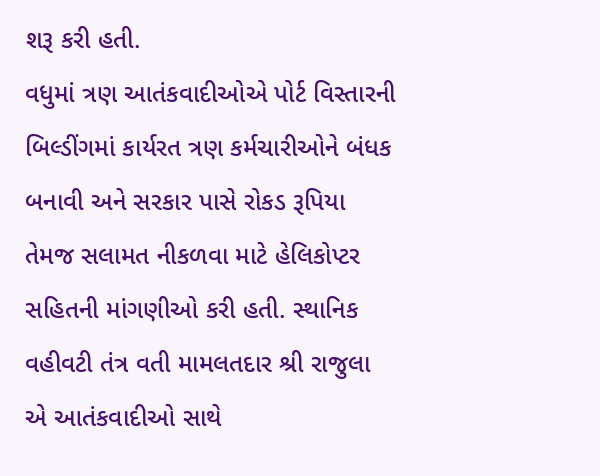શરૂ કરી હતી.
વધુમાં ત્રણ આતંકવાદીઓએ પોર્ટ વિસ્તારની બિલ્ડીંગમાં કાર્યરત ત્રણ કર્મચારીઓને બંધક બનાવી અને સરકાર પાસે રોકડ રૂપિયા તેમજ સલામત નીકળવા માટે હેલિકોપ્ટર સહિતની માંગણીઓ કરી હતી. સ્થાનિક વહીવટી તંત્ર વતી મામલતદાર શ્રી રાજુલા એ આતંકવાદીઓ સાથે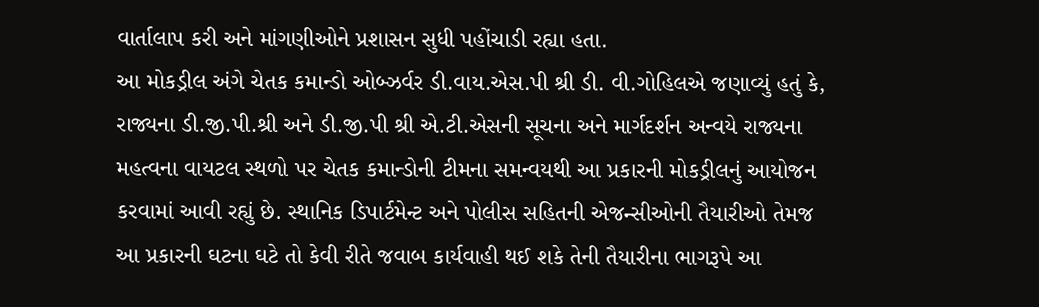વાર્તાલાપ કરી અને માંગણીઓને પ્રશાસન સુધી પહોંચાડી રહ્યા હતા.
આ મોકડ્રીલ અંગે ચેતક કમાન્ડો ઓબ્ઝર્વર ડી.વાય.એસ.પી શ્રી ડી. વી.ગોહિલએ જણાવ્યું હતું કે, રાજ્યના ડી.જી.પી.શ્રી અને ડી.જી.પી શ્રી એ.ટી.એસની સૂચના અને માર્ગદર્શન અન્વયે રાજ્યના મહત્વના વાયટલ સ્થળો પર ચેતક કમાન્ડોની ટીમના સમન્વયથી આ પ્રકારની મોકડ્રીલનું આયોજન કરવામાં આવી રહ્યું છે. સ્થાનિક ડિપાર્ટમેન્ટ અને પોલીસ સહિતની એજન્સીઓની તૈયારીઓ તેમજ આ પ્રકારની ઘટના ઘટે તો કેવી રીતે જવાબ કાર્યવાહી થઈ શકે તેની તૈયારીના ભાગરૂપે આ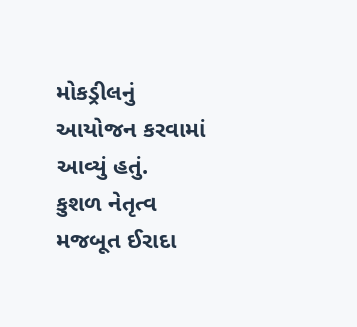મોકડ્રીલનું આયોજન કરવામાં આવ્યું હતું.
કુશળ નેતૃત્વ મજબૂત ઈરાદા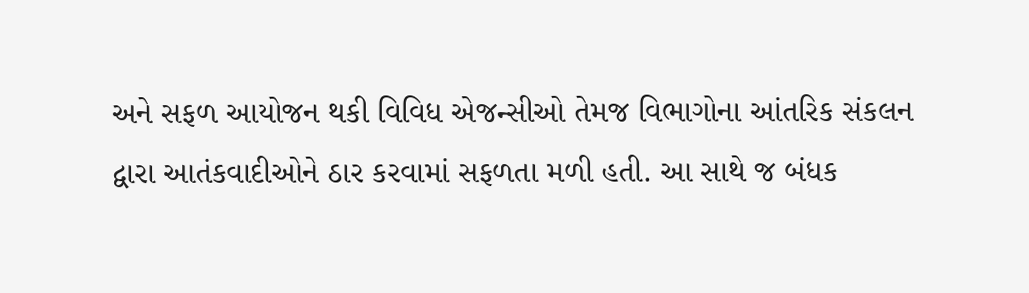અને સફળ આયોજન થકી વિવિધ એજન્સીઓ તેમજ વિભાગોના આંતરિક સંકલન દ્વારા આતંકવાદીઓને ઠાર કરવામાં સફળતા મળી હતી. આ સાથે જ બંધક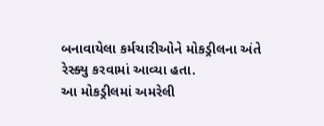બનાવાયેલા કર્મચારીઓને મોકડ્રીલના અંતે રેસ્ક્યુ કરવામાં આવ્યા હતા.
આ મોકડ્રીલમાં અમરેલી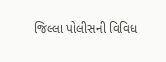જિલ્લા પોલીસની વિવિધ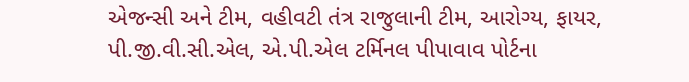એજન્સી અને ટીમ, વહીવટી તંત્ર રાજુલાની ટીમ, આરોગ્ય, ફાયર, પી.જી.વી.સી.એલ, એ.પી.એલ ટર્મિનલ પીપાવાવ પોર્ટના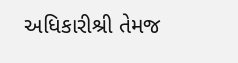અધિકારીશ્રી તેમજ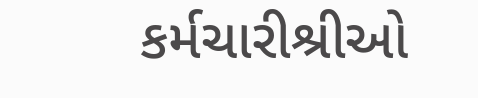કર્મચારીશ્રીઓ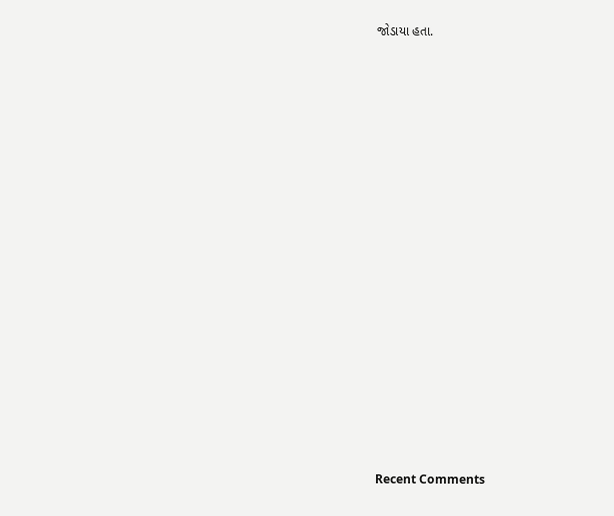જોડાયા હતા.


















Recent Comments